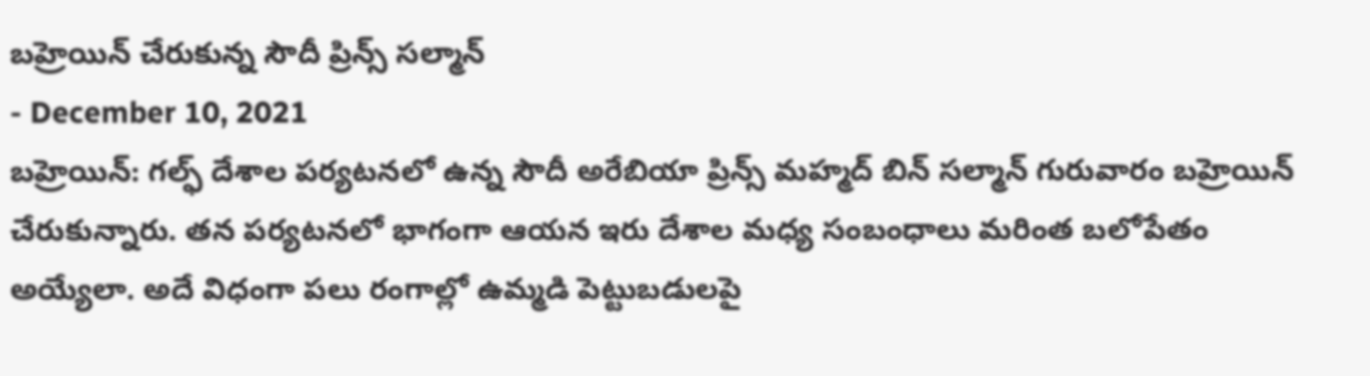బహ్రెయిన్ చేరుకున్న సౌదీ ప్రిన్స్ సల్మాన్
- December 10, 2021
బహ్రెయిన్: గల్ఫ్ దేశాల పర్యటనలో ఉన్న సౌదీ అరేబియా ప్రిన్స్ మహ్మద్ బిన్ సల్మాన్ గురువారం బహ్రెయిన్ చేరుకున్నారు. తన పర్యటనలో భాగంగా ఆయన ఇరు దేశాల మధ్య సంబంధాలు మరింత బలోపేతం అయ్యేలా. అదే విధంగా పలు రంగాల్లో ఉమ్మడి పెట్టుబడులపై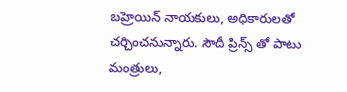బహ్రెయిన్ నాయకులు, అధికారులతో చర్చించనున్నారు. సౌదీ ప్రిన్స్ తో పాటు మంత్రులు,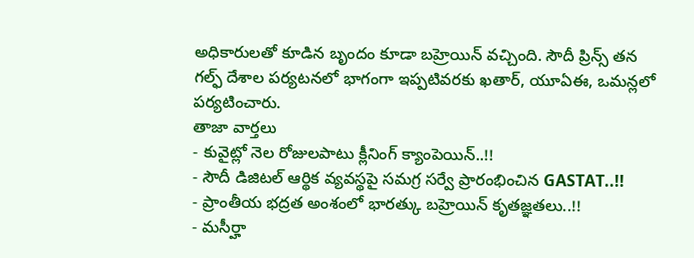అధికారులతో కూడిన బృందం కూడా బహ్రెయిన్ వచ్చింది. సౌదీ ప్రిన్స్ తన గల్ఫ్ దేశాల పర్యటనలో భాగంగా ఇప్పటివరకు ఖతార్, యూఏఈ, ఒమన్లలో పర్యటించారు.
తాజా వార్తలు
- కువైట్లో నెల రోజులపాటు క్లీనింగ్ క్యాంపెయిన్..!!
- సౌదీ డిజిటల్ ఆర్థిక వ్యవస్థపై సమగ్ర సర్వే ప్రారంభించిన GASTAT..!!
- ప్రాంతీయ భద్రత అంశంలో భారత్కు బహ్రెయిన్ కృతజ్ఞతలు..!!
- మసీర్హా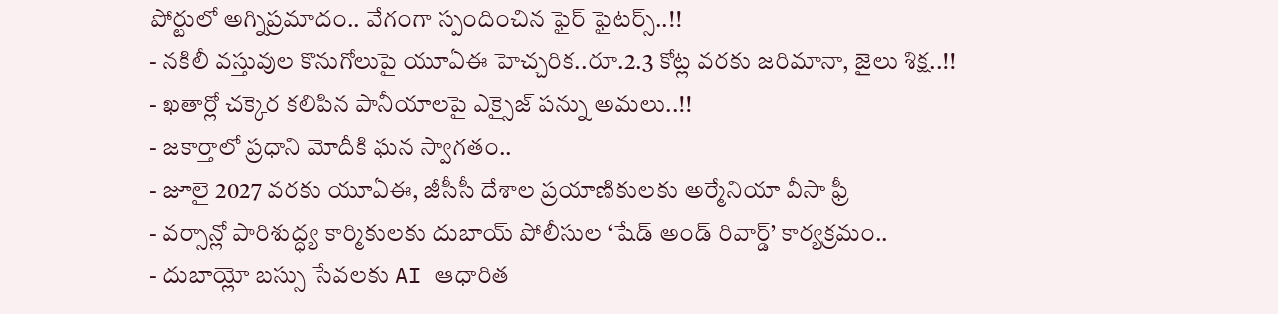పోర్టులో అగ్నిప్రమాదం.. వేగంగా స్పందించిన ఫైర్ ఫైటర్స్..!!
- నకిలీ వస్తువుల కొనుగోలుపై యూఏఈ హెచ్చరిక..రూ.2.3 కోట్ల వరకు జరిమానా, జైలు శిక్ష..!!
- ఖతార్లో చక్కెర కలిపిన పానీయాలపై ఎక్సైజ్ పన్ను అమలు..!!
- జకార్తాలో ప్రధాని మోదీకి ఘన స్వాగతం..
- జూలై 2027 వరకు యూఏఈ, జీసీసీ దేశాల ప్రయాణికులకు అర్మేనియా వీసా ఫ్రీ
- వర్సాన్లో పారిశుద్ధ్య కార్మికులకు దుబాయ్ పోలీసుల ‘షేడ్ అండ్ రివార్డ్’ కార్యక్రమం..
- దుబాయ్లో బస్సు సేవలకు AI ఆధారిత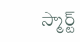స్మార్ట్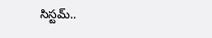సిస్టమ్..